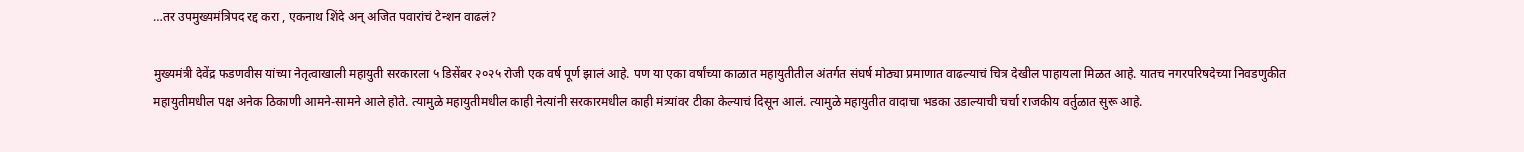…तर उपमुख्यमंत्रिपद रद्द करा , एकनाथ शिंदे अन् अजित पवारांचं टेन्शन वाढलं?

मुख्यमंत्री देवेंद्र फडणवीस यांच्या नेतृत्वाखाली महायुती सरकारला ५ डिसेंबर २०२५ रोजी एक वर्ष पूर्ण झालं आहे. पण या एका वर्षांच्या काळात महायुतीतील अंतर्गत संघर्ष मोठ्या प्रमाणात वाढल्याचं चित्र देखील पाहायला मिळत आहे. यातच नगरपरिषदेच्या निवडणुकीत महायुतीमधील पक्ष अनेक ठिकाणी आमने-सामने आले होते. त्यामुळे महायुतीमधील काही नेत्यांनी सरकारमधील काही मंत्र्यांवर टीका केल्याचं दिसून आलं. त्यामुळे महायुतीत वादाचा भडका उडाल्याची चर्चा राजकीय वर्तुळात सुरू आहे.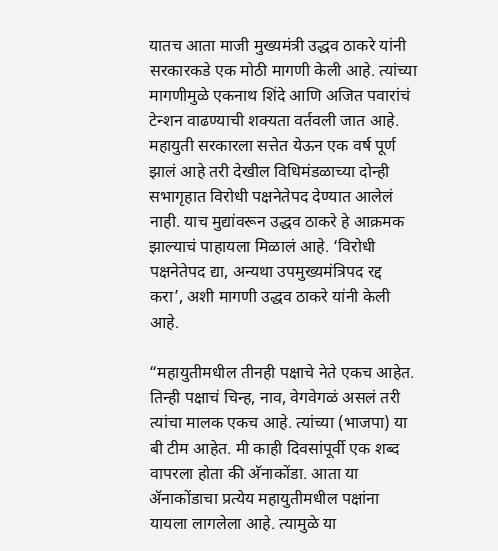यातच आता माजी मुख्यमंत्री उद्धव ठाकरे यांनी सरकारकडे एक मोठी मागणी केली आहे. त्यांच्या मागणीमुळे एकनाथ शिंदे आणि अजित पवारांचं टेन्शन वाढण्याची शक्यता वर्तवली जात आहे. महायुती सरकारला सत्तेत येऊन एक वर्ष पूर्ण झालं आहे तरी देखील विधिमंडळाच्या दोन्ही सभागृहात विरोधी पक्षनेतेपद देण्यात आलेलं नाही. याच मुद्यांवरून उद्धव ठाकरे हे आक्रमक झाल्याचं पाहायला मिळालं आहे. ‘विरोधी पक्षनेतेपद द्या, अन्यथा उपमुख्यमंत्रिपद रद्द करा’, अशी मागणी उद्धव ठाकरे यांनी केली आहे.

“महायुतीमधील तीनही पक्षाचे नेते एकच आहेत. तिन्ही पक्षाचं चिन्ह, नाव, वेगवेगळं असलं तरी त्यांचा मालक एकच आहे. त्यांच्या (भाजपा) या बी टीम आहेत. मी काही दिवसांपूर्वी एक शब्द वापरला होता की अ‍ॅनाकोंडा. आता या अ‍ॅनाकोंडाचा प्रत्येय महायुतीमधील पक्षांना यायला लागलेला आहे. त्यामुळे या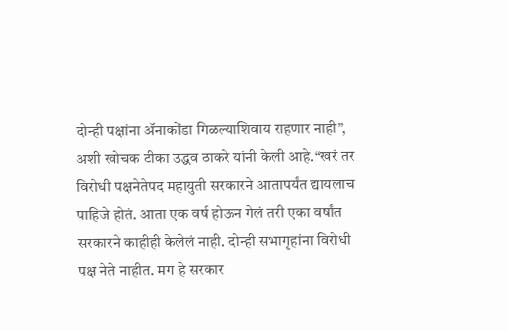दोन्ही पक्षांना अ‍ॅनाकोंडा गिळल्याशिवाय राहणार नाही”, अशी खोचक टीका उद्धव ठाकरे यांनी केली आहे.“खरं तर विरोधी पक्षनेतेपद महायुती सरकारने आतापर्यंत द्यायलाच पाहिजे होतं. आता एक वर्ष होऊन गेलं तरी एका वर्षांत सरकारने काहीही केलेलं नाही. दोन्ही सभागृहांना विरोधी पक्ष नेते नाहीत. मग हे सरकार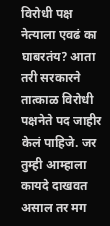विरोधी पक्ष नेत्याला एवढं का घाबरतंय? आता तरी सरकारने तात्काळ विरोधी पक्षनेते पद जाहीर केलं पाहिजे. जर तुम्ही आम्हाला कायदे दाखवत असाल तर मग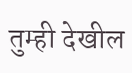तुम्ही देखील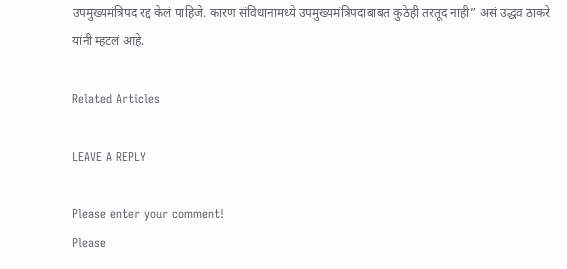उपमुख्यमंत्रिपद रद्द केलं पाहिजे. कारण संविधानामध्ये उपमुख्यमंत्रिपदाबाबत कुठेही तरतूद नाही” असं उद्धव ठाकरे यांनी म्हटलं आहे.

Related Articles

LEAVE A REPLY

Please enter your comment!
Please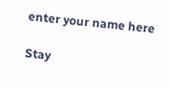enter your name here

Stay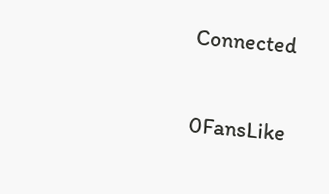Connected

0FansLike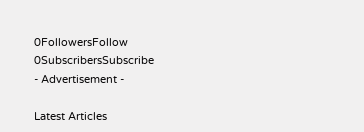0FollowersFollow
0SubscribersSubscribe
- Advertisement -

Latest Articles